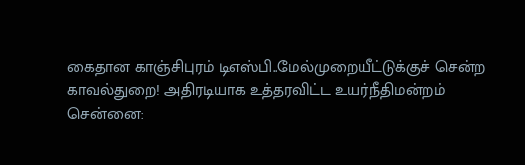கைதான காஞ்சிபுரம் டிஎஸ்பி..மேல்முறையீட்டுக்குச் சென்ற காவல்துறை! அதிரடியாக உத்தரவிட்ட உயர்நீதிமன்றம்
சென்னை: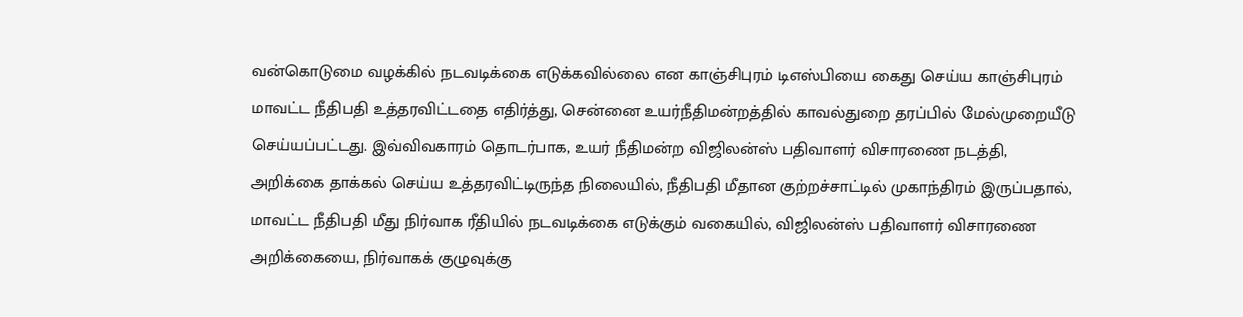வன்கொடுமை வழக்கில் நடவடிக்கை எடுக்கவில்லை என காஞ்சிபுரம் டிஎஸ்பியை கைது செய்ய காஞ்சிபுரம் மாவட்ட நீதிபதி உத்தரவிட்டதை எதிர்த்து, சென்னை உயர்நீதிமன்றத்தில் காவல்துறை தரப்பில் மேல்முறையீடு செய்யப்பட்டது. இவ்விவகாரம் தொடர்பாக, உயர் நீதிமன்ற விஜிலன்ஸ் பதிவாளர் விசாரணை நடத்தி, அறிக்கை தாக்கல் செய்ய உத்தரவிட்டிருந்த நிலையில், நீதிபதி மீதான குற்றச்சாட்டில் முகாந்திரம் இருப்பதால், மாவட்ட நீதிபதி மீது நிர்வாக ரீதியில் நடவடிக்கை எடுக்கும் வகையில், விஜிலன்ஸ் பதிவாளர் விசாரணை அறிக்கையை, நிர்வாகக் குழுவுக்கு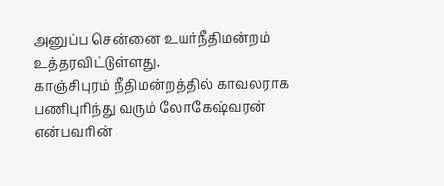அனுப்ப சென்னை உயர்நீதிமன்றம் உத்தரவிட்டுள்ளது.
காஞ்சிபுரம் நீதிமன்றத்தில் காவலராக பணிபுரிந்து வரும் லோகேஷ்வரன் என்பவரின்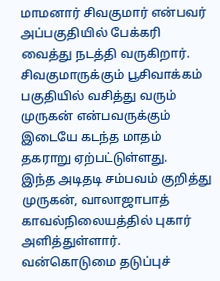மாமனார் சிவகுமார் என்பவர் அப்பகுதியில் பேக்கரி வைத்து நடத்தி வருகிறார். சிவகுமாருக்கும் பூசிவாக்கம் பகுதியில் வசித்து வரும் முருகன் என்பவருக்கும் இடையே கடந்த மாதம் தகராறு ஏற்பட்டுள்ளது.
இந்த அடிதடி சம்பவம் குறித்து முருகன், வாலாஜாபாத் காவல்நிலையத்தில் புகார் அளித்துள்ளார். வன்கொடுமை தடுப்புச்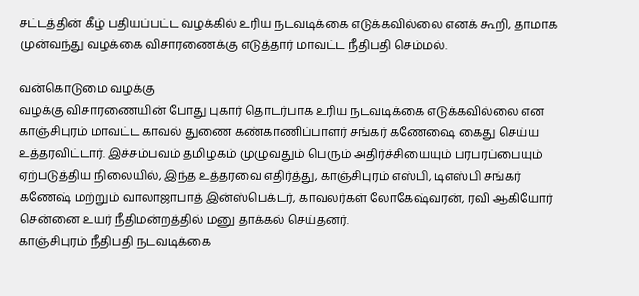சட்டத்தின் கீழ் பதியப்பட்ட வழக்கில் உரிய நடவடிக்கை எடுக்கவில்லை எனக் கூறி, தாமாக முன்வந்து வழக்கை விசாரணைக்கு எடுத்தார் மாவட்ட நீதிபதி செம்மல்.

வன்கொடுமை வழக்கு
வழக்கு விசாரணையின் போது புகார் தொடர்பாக உரிய நடவடிக்கை எடுக்கவில்லை என காஞ்சிபுரம் மாவட்ட காவல் துணை கண்காணிப்பாளர் சங்கர் கணேஷை கைது செய்ய உத்தரவிட்டார். இச்சம்பவம் தமிழகம் முழுவதும் பெரும் அதிர்ச்சியையும் பரபரப்பையும் ஏற்படுத்திய நிலையில், இந்த உத்தரவை எதிர்த்து, காஞ்சிபுரம் எஸ்பி, டிஎஸ்பி சங்கர் கணேஷ் மற்றும் வாலாஜாபாத் இன்ஸ்பெக்டர், காவலர்கள் லோகேஷ்வரன், ரவி ஆகியோர் சென்னை உயர் நீதிமன்றத்தில் மனு தாக்கல் செய்தனர்.
காஞ்சிபுரம் நீதிபதி நடவடிக்கை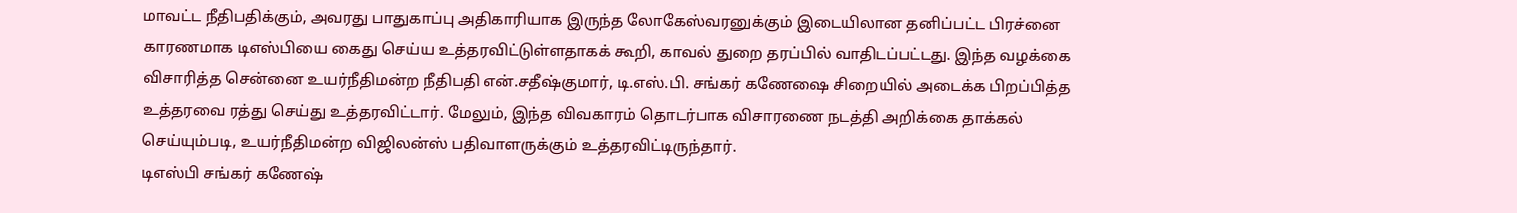மாவட்ட நீதிபதிக்கும், அவரது பாதுகாப்பு அதிகாரியாக இருந்த லோகேஸ்வரனுக்கும் இடையிலான தனிப்பட்ட பிரச்னை காரணமாக டிஎஸ்பியை கைது செய்ய உத்தரவிட்டுள்ளதாகக் கூறி, காவல் துறை தரப்பில் வாதிடப்பட்டது. இந்த வழக்கை விசாரித்த சென்னை உயர்நீதிமன்ற நீதிபதி என்.சதீஷ்குமார், டி.எஸ்.பி. சங்கர் கணேஷை சிறையில் அடைக்க பிறப்பித்த உத்தரவை ரத்து செய்து உத்தரவிட்டார். மேலும், இந்த விவகாரம் தொடர்பாக விசாரணை நடத்தி அறிக்கை தாக்கல் செய்யும்படி, உயர்நீதிமன்ற விஜிலன்ஸ் பதிவாளருக்கும் உத்தரவிட்டிருந்தார்.
டிஎஸ்பி சங்கர் கணேஷ்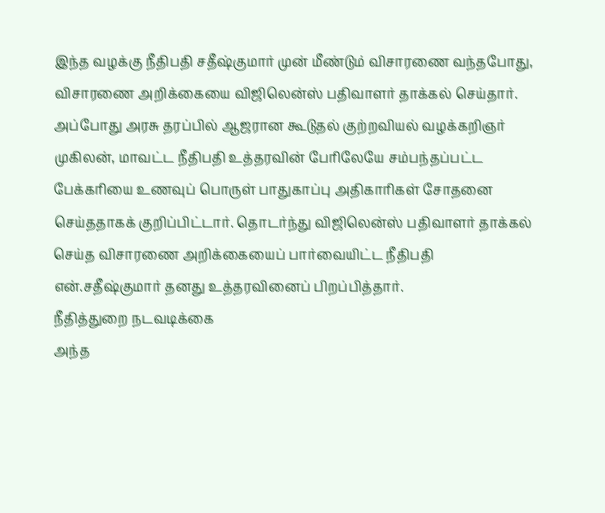இந்த வழக்கு நீதிபதி சதீஷ்குமார் முன் மீண்டும் விசாரணை வந்தபோது, விசாரணை அறிக்கையை விஜிலென்ஸ் பதிவாளர் தாக்கல் செய்தார். அப்போது அரசு தரப்பில் ஆஜரான கூடுதல் குற்றவியல் வழக்கறிஞர் முகிலன், மாவட்ட நீதிபதி உத்தரவின் பேரிலேயே சம்பந்தப்பட்ட பேக்கரியை உணவுப் பொருள் பாதுகாப்பு அதிகாரிகள் சோதனை செய்ததாகக் குறிப்பிட்டார். தொடர்ந்து விஜிலென்ஸ் பதிவாளர் தாக்கல் செய்த விசாரணை அறிக்கையைப் பார்வையிட்ட நீதிபதி என்.சதீஷ்குமார் தனது உத்தரவினைப் பிறப்பித்தார்.
நீதித்துறை நடவடிக்கை
அந்த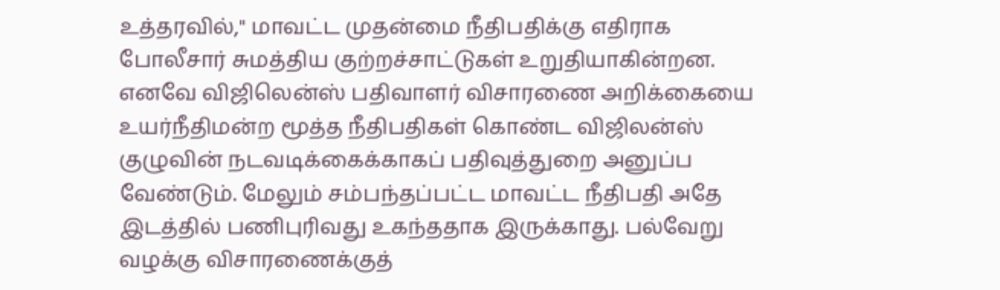உத்தரவில்," மாவட்ட முதன்மை நீதிபதிக்கு எதிராக போலீசார் சுமத்திய குற்றச்சாட்டுகள் உறுதியாகின்றன. எனவே விஜிலென்ஸ் பதிவாளர் விசாரணை அறிக்கையை உயர்நீதிமன்ற மூத்த நீதிபதிகள் கொண்ட விஜிலன்ஸ் குழுவின் நடவடிக்கைக்காகப் பதிவுத்துறை அனுப்ப வேண்டும். மேலும் சம்பந்தப்பட்ட மாவட்ட நீதிபதி அதே இடத்தில் பணிபுரிவது உகந்ததாக இருக்காது. பல்வேறு வழக்கு விசாரணைக்குத்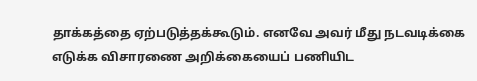தாக்கத்தை ஏற்படுத்தக்கூடும். எனவே அவர் மீது நடவடிக்கை எடுக்க விசாரணை அறிக்கையைப் பணியிட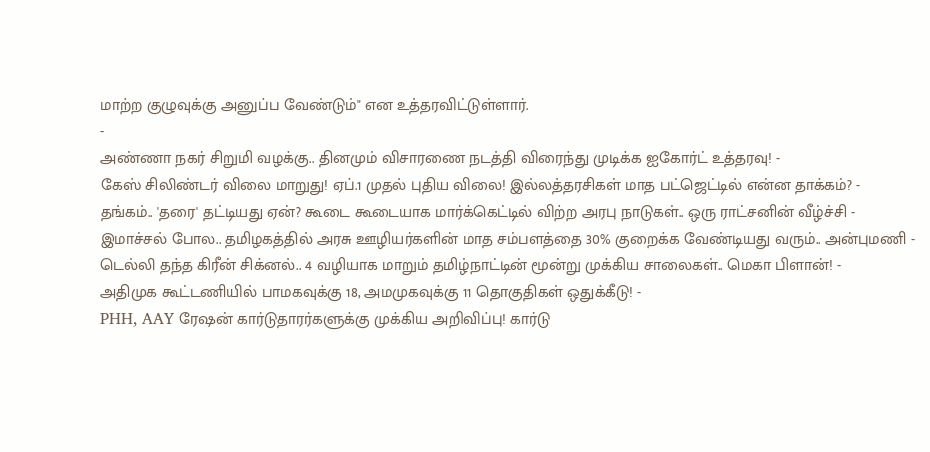மாற்ற குழுவுக்கு அனுப்ப வேண்டும்" என உத்தரவிட்டுள்ளார்.
-
அண்ணா நகர் சிறுமி வழக்கு.. தினமும் விசாரணை நடத்தி விரைந்து முடிக்க ஐகோர்ட் உத்தரவு! -
கேஸ் சிலிண்டர் விலை மாறுது! ஏப்.1 முதல் புதிய விலை! இல்லத்தரசிகள் மாத பட்ஜெட்டில் என்ன தாக்கம்? -
தங்கம்.. 'தரை' தட்டியது ஏன்? கூடை கூடையாக மார்க்கெட்டில் விற்ற அரபு நாடுகள்.. ஒரு ராட்சனின் வீழ்ச்சி -
இமாச்சல் போல.. தமிழகத்தில் அரசு ஊழியர்களின் மாத சம்பளத்தை 30% குறைக்க வேண்டியது வரும்.. அன்புமணி -
டெல்லி தந்த கிரீன் சிக்னல்.. 4 வழியாக மாறும் தமிழ்நாட்டின் மூன்று முக்கிய சாலைகள்.. மெகா பிளான்! -
அதிமுக கூட்டணியில் பாமகவுக்கு 18, அமமுகவுக்கு 11 தொகுதிகள் ஒதுக்கீடு! -
PHH, AAY ரேஷன் கார்டுதாரர்களுக்கு முக்கிய அறிவிப்பு! கார்டு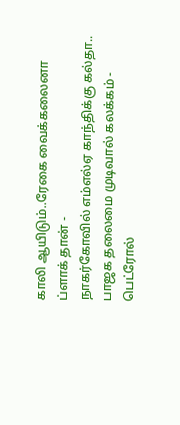காலி ஆயிடும்..ரேகை வைக்கலைனா ப்ளாக் தான் -
நாகர்கோவில் எம்எல்ஏ காந்திக்கு கல்தா.. பாஜக தலைமை முடிவால் கலக்கம் -
பெட்ரோல்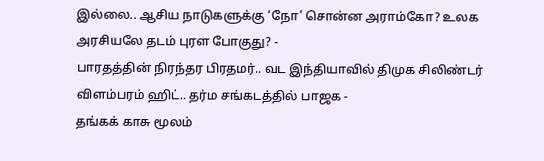இல்லை.. ஆசிய நாடுகளுக்கு ‘நோ’ சொன்ன அராம்கோ? உலக அரசியலே தடம் புரள போகுது? -
பாரதத்தின் நிரந்தர பிரதமர்.. வட இந்தியாவில் திமுக சிலிண்டர் விளம்பரம் ஹிட்.. தர்ம சங்கடத்தில் பாஜக -
தங்கக் காசு மூலம்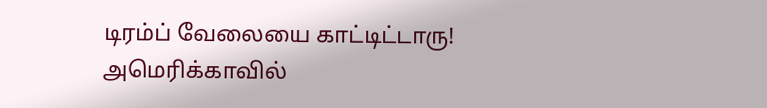டிரம்ப் வேலையை காட்டிட்டாரு! அமெரிக்காவில்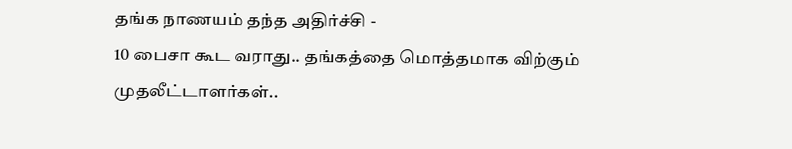தங்க நாணயம் தந்த அதிர்ச்சி -
10 பைசா கூட வராது.. தங்கத்தை மொத்தமாக விற்கும் முதலீட்டாளர்கள்..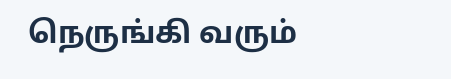நெருங்கி வரும்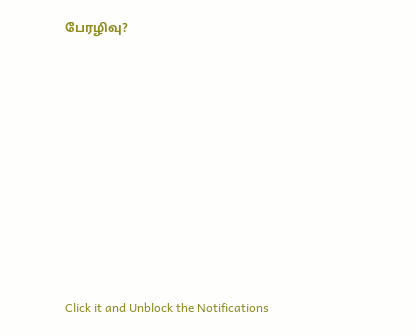பேரழிவு?












Click it and Unblock the Notifications